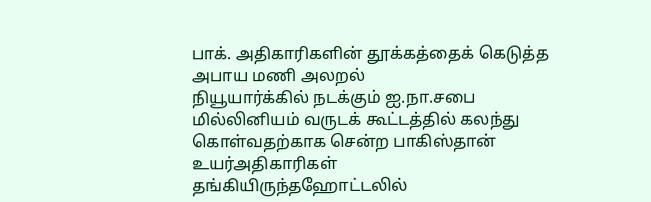பாக். அதிகாரிகளின் தூக்கத்தைக் கெடுத்த அபாய மணி அலறல்
நியூயார்க்கில் நடக்கும் ஐ.நா.சபை மில்லினியம் வருடக் கூட்டத்தில் கலந்து கொள்வதற்காக சென்ற பாகிஸ்தான் உயர்அதிகாரிகள் தங்கியிருந்தஹோட்டலில்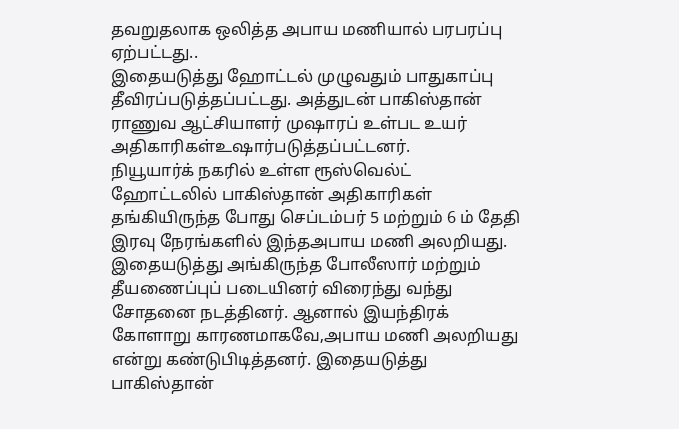தவறுதலாக ஒலித்த அபாய மணியால் பரபரப்பு ஏற்பட்டது..
இதையடுத்து ஹோட்டல் முழுவதும் பாதுகாப்பு தீவிரப்படுத்தப்பட்டது. அத்துடன் பாகிஸ்தான் ராணுவ ஆட்சியாளர் முஷாரப் உள்பட உயர் அதிகாரிகள்உஷார்படுத்தப்பட்டனர்.
நியூயார்க் நகரில் உள்ள ரூஸ்வெல்ட் ஹோட்டலில் பாகிஸ்தான் அதிகாரிகள் தங்கியிருந்த போது செப்டம்பர் 5 மற்றும் 6 ம் தேதி இரவு நேரங்களில் இந்தஅபாய மணி அலறியது.
இதையடுத்து அங்கிருந்த போலீஸார் மற்றும் தீயணைப்புப் படையினர் விரைந்து வந்து சோதனை நடத்தினர். ஆனால் இயந்திரக் கோளாறு காரணமாகவே,அபாய மணி அலறியது என்று கண்டுபிடித்தனர். இதையடுத்து பாகிஸ்தான்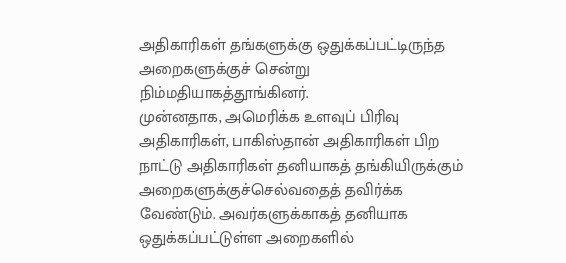அதிகாரிகள் தங்களுக்கு ஒதுக்கப்பட்டிருந்த அறைகளுக்குச் சென்று நிம்மதியாகத்தூங்கினர்.
முன்னதாக, அமெரிக்க உளவுப் பிரிவு அதிகாரிகள், பாகிஸ்தான் அதிகாரிகள் பிற நாட்டு அதிகாரிகள் தனியாகத் தங்கியிருக்கும் அறைகளுக்குச்செல்வதைத் தவிர்க்க வேண்டும். அவர்களுக்காகத் தனியாக ஒதுக்கப்பட்டுள்ள அறைகளில்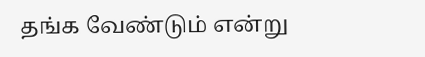தங்க வேண்டும் என்று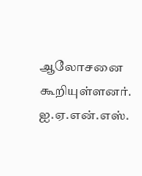ஆலோசனை கூறியுள்ளனர்.
ஐ.ஏ.என்.எஸ்.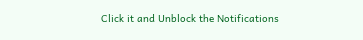Click it and Unblock the Notifications